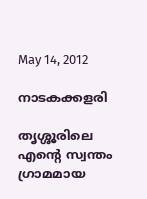May 14, 2012

നാടകക്കളരി

തൃശ്ശൂരിലെ എന്റെ സ്വന്തം ഗ്രാമമായ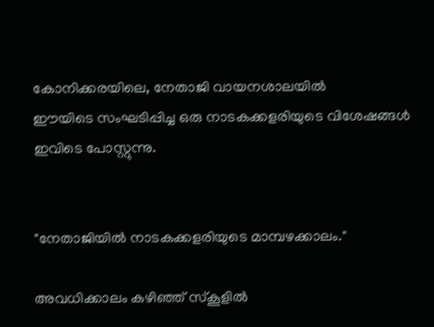കോനിക്കരയിലെ, നേതാജി വായനശാലയില്‍
ഈയിടെ സംഘടിപ്പിച്ച ഒരു നാടകക്കളരിയുടെ വിശേഷങ്ങള്‍ ഇവിടെ പോസ്റ്റുന്നു.


"നേതാജിയില്‍ നാടകക്കളരിയുടെ മാമ്പഴക്കാലം."

അവധിക്കാലം കഴിഞ്ഞ് സ്കൂളില്‍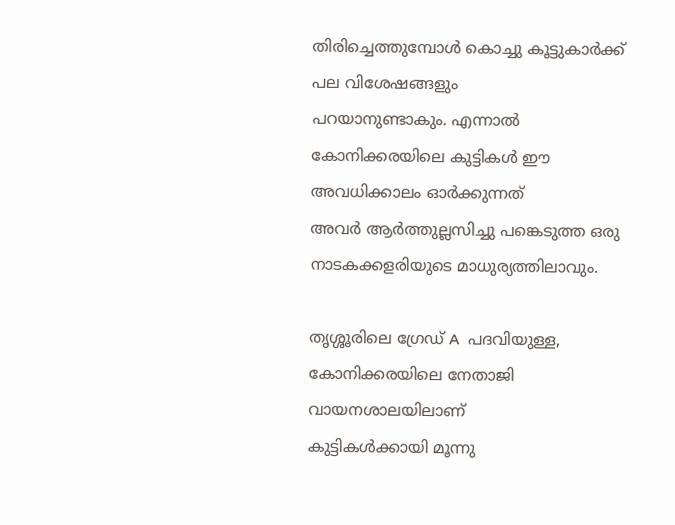തിരിച്ചെത്തുമ്പോള്‍ കൊച്ചു കൂട്ടുകാര്‍ക്ക് പല വിശേഷങ്ങളും
പറയാനുണ്ടാകും. എന്നാല്‍ കോനിക്കരയിലെ കുട്ടികള്‍ ഈ അവധിക്കാലം ഓര്‍ക്കുന്നത്
അവര്‍ ആര്‍ത്തുല്ലസിച്ചു പങ്കെടുത്ത ഒരു നാടകക്കളരിയുടെ മാധുര്യത്തിലാവും.

തൃശ്ശൂരിലെ ഗ്രേഡ് A  പദവിയുള്ള, കോനിക്കരയിലെ നേതാജി വായനശാലയിലാണ്
കുട്ടികള്‍ക്കായി മൂന്നു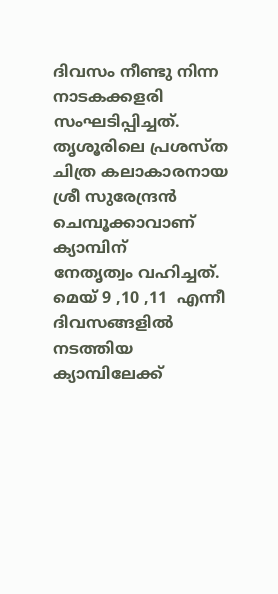ദിവസം നീണ്ടു നിന്ന നാടകക്കളരി സംഘടിപ്പിച്ചത്.
തൃശൂരിലെ പ്രശസ്ത ചിത്ര കലാകാരനായ ശ്രീ സുരേന്ദ്രന്‍ ചെമ്പൂക്കാവാണ് ക്യാമ്പിന്
നേതൃത്വം വഹിച്ചത്. മെയ്‌ 9 ,10 ,11  എന്നീ ദിവസങ്ങളില്‍ നടത്തിയ ക്യാമ്പിലേക്ക്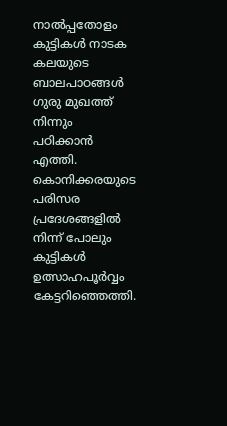നാല്‍പ്പതോളം കുട്ടികള്‍ നാടക കലയുടെ ബാലപാഠങ്ങള്‍ ഗുരു മുഖത്ത് നിന്നും
പഠിക്കാന്‍ എത്തി. കൊനിക്കരയുടെ പരിസര പ്രദേശങ്ങളില്‍ നിന്ന് പോലും കുട്ടികള്‍
ഉത്സാഹപൂര്‍വ്വം കേട്ടറിഞ്ഞെത്തി.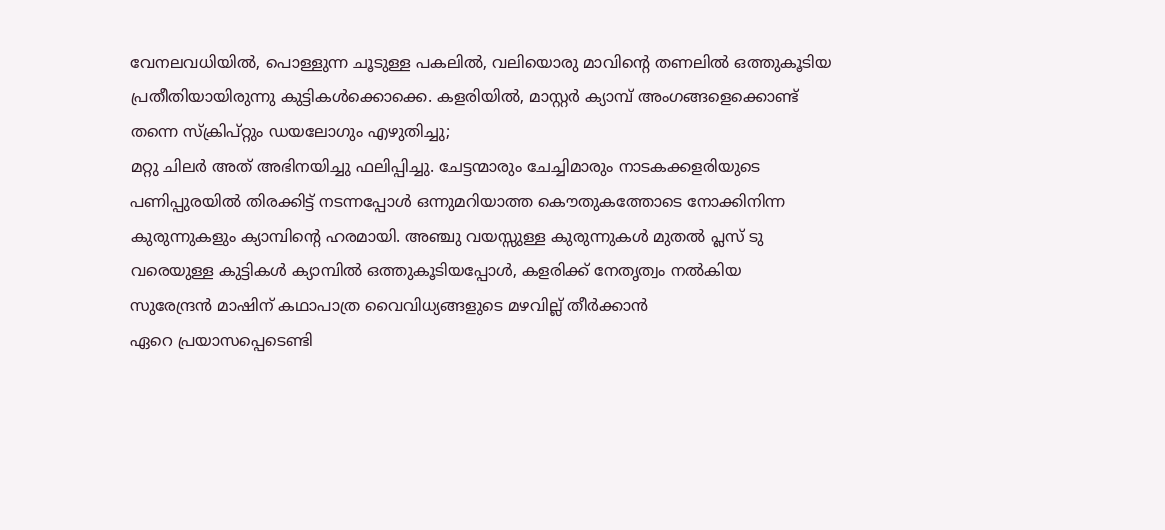വേനലവധിയില്‍, പൊള്ളുന്ന ചൂടുള്ള പകലില്‍, വലിയൊരു മാവിന്റെ തണലില്‍ ഒത്തുകൂടിയ
പ്രതീതിയായിരുന്നു കുട്ടികള്‍ക്കൊക്കെ. കളരിയില്‍, മാസ്റ്റര്‍ ക്യാമ്പ്‌ അംഗങ്ങളെക്കൊണ്ട്
തന്നെ സ്ക്രിപ്റ്റും ഡയലോഗും എഴുതിച്ചു;
മറ്റു ചിലര്‍ അത് അഭിനയിച്ചു ഫലിപ്പിച്ചു. ചേട്ടന്മാരും ചേച്ചിമാരും നാടകക്കളരിയുടെ
പണിപ്പുരയില്‍ തിരക്കിട്ട് നടന്നപ്പോള്‍ ഒന്നുമറിയാത്ത കൌതുകത്തോടെ നോക്കിനിന്ന
കുരുന്നുകളും ക്യാമ്പിന്റെ ഹരമായി. അഞ്ചു വയസ്സുള്ള കുരുന്നുകള്‍ മുതല്‍ പ്ലസ്‌ ടു
വരെയുള്ള കുട്ടികള്‍ ക്യാമ്പില്‍ ഒത്തുകൂടിയപ്പോള്‍, കളരിക്ക് നേതൃത്വം നല്‍കിയ
സുരേന്ദ്രന്‍ മാഷിന് കഥാപാത്ര വൈവിധ്യങ്ങളുടെ മഴവില്ല് തീര്‍ക്കാന്‍
ഏറെ പ്രയാസപ്പെടെണ്ടി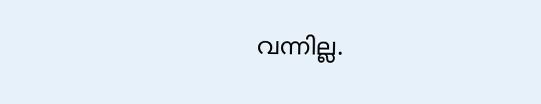വന്നില്ല.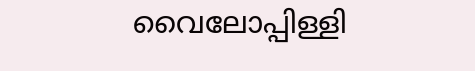വൈലോപ്പിള്ളി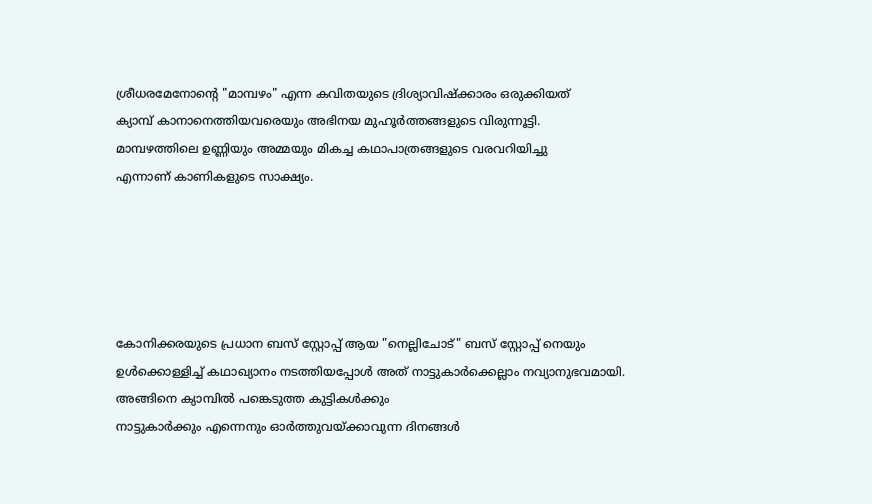ശ്രീധരമേനോന്റെ "മാമ്പഴം" എന്ന കവിതയുടെ ദ്രിശ്യാവിഷ്ക്കാരം ഒരുക്കിയത്
ക്യാമ്പ്‌ കാനാനെത്തിയവരെയും അഭിനയ മുഹൂര്‍ത്തങ്ങളുടെ വിരുന്നൂട്ടി.
മാമ്പഴത്തിലെ ഉണ്ണിയും അമ്മയും മികച്ച കഥാപാത്രങ്ങളുടെ വരവറിയിച്ചു
എന്നാണ് കാണികളുടെ സാക്ഷ്യം.





കോനിക്കരയുടെ പ്രധാന ബസ്‌ സ്റ്റോപ്പ്‌ ആയ "നെല്ലിചോട്" ബസ്‌ സ്റ്റോപ്പ്‌ നെയും
ഉള്‍ക്കൊള്ളിച്ച് കഥാഖ്യാനം നടത്തിയപ്പോള്‍ അത് നാട്ടുകാര്‍ക്കെല്ലാം നവ്യാനുഭവമായി.
അങ്ങിനെ ക്യാമ്പില്‍ പങ്കെടുത്ത കുട്ടികള്‍ക്കും
നാട്ടുകാര്‍ക്കും എന്നെനും ഓര്‍ത്തുവയ്ക്കാവുന്ന ദിനങ്ങള്‍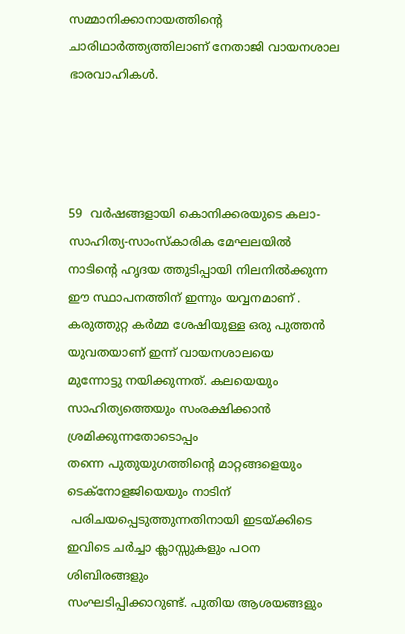സമ്മാനിക്കാനായത്തിന്റെ
ചാരിഥാര്‍ത്ത്യത്തിലാണ് നേതാജി വായനശാല ഭാരവാഹികള്‍.




59  വര്‍ഷങ്ങളായി കൊനിക്കരയുടെ കലാ-സാഹിത്യ-സാംസ്കാരിക മേഘലയില്‍
നാടിന്റെ ഹൃദയ ത്തുടിപ്പായി നിലനില്‍ക്കുന്ന ഈ സ്ഥാപനത്തിന് ഇന്നും യവ്വനമാണ് .
കരുത്തുറ്റ കര്‍മ്മ ശേഷിയുള്ള ഒരു പുത്തന്‍ യുവതയാണ് ഇന്ന് വായനശാലയെ
മുന്നോട്ടു നയിക്കുന്നത്. കലയെയും സാഹിത്യത്തെയും സംരക്ഷിക്കാന്‍ ശ്രമിക്കുന്നതോടൊപ്പം
തന്നെ പുതുയുഗത്തിന്റെ മാറ്റങ്ങളെയും ടെക്നോളജിയെയും നാടിന്
 പരിചയപ്പെടുത്തുന്നതിനായി ഇടയ്ക്കിടെ ഇവിടെ ചര്‍ച്ചാ ക്ലാസ്സുകളും പഠന ശിബിരങ്ങളും
സംഘടിപ്പിക്കാറുണ്ട്. പുതിയ ആശയങ്ങളും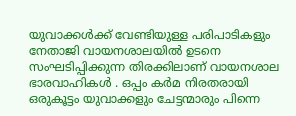യുവാക്കള്‍ക്ക് വേണ്ടിയുള്ള പരിപാടികളും
നേതാജി വായനശാലയില്‍ ഉടനെ സംഘടിപ്പിക്കുന്ന തിരക്കിലാണ് വായനശാല
ഭാരവാഹികള്‍ . ഒപ്പം കര്‍മ നിരതരായി ഒരുകൂട്ടം യുവാക്കളും ചേട്ടന്മാരും പിന്നെ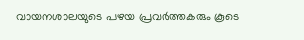വായനശാലയുടെ പഴയ പ്രവര്‍ത്തകരും കൂടെ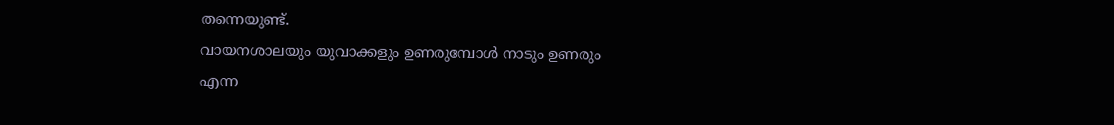തന്നെയുണ്ട്‌.
വായനശാലയും യുവാക്കളും ഉണരുമ്പോള്‍ നാടും ഉണരും
എന്ന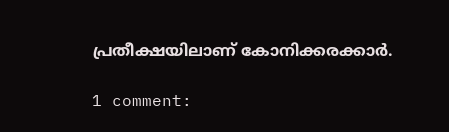പ്രതീക്ഷയിലാണ് കോനിക്കരക്കാര്‍.

1 comment: